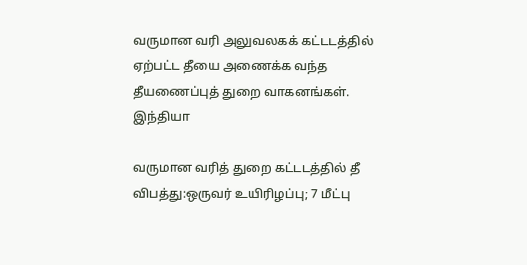வருமான வரி அலுவலகக் கட்டடத்தில் ஏற்பட்ட தீயை அணைக்க வந்த தீயணைப்புத் துறை வாகனங்கள்.
இந்தியா

வருமான வரித் துறை கட்டடத்தில் தீ விபத்து:ஒருவர் உயிரிழப்பு; 7 மீட்பு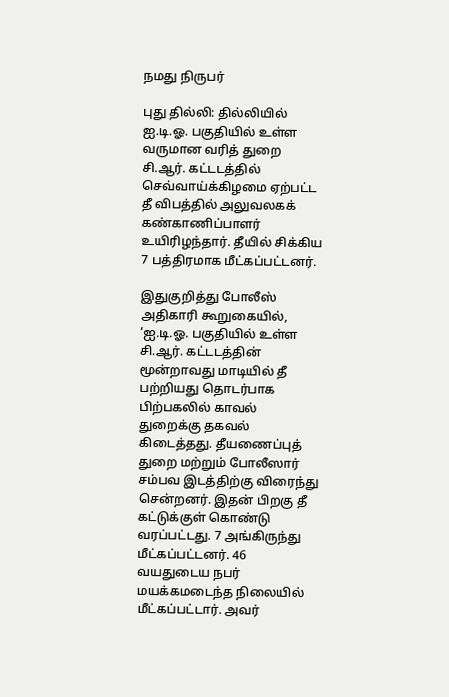நமது நிருபர்

புது தில்லி: தில்லியில் ஐ.டி.ஓ. பகுதியில் உள்ள வருமான வரித் துறை சி.ஆர். கட்டடத்தில் செவ்வாய்க்கிழமை ஏற்பட்ட தீ விபத்தில் அலுவலகக் கண்காணிப்பாளர் உயிரிழந்தார். தீயில் சிக்கிய 7 பத்திரமாக மீட்கப்பட்டனர்.

இதுகுறித்து போலீஸ் அதிகாரி கூறுகையில், ‘ஐ.டி.ஓ. பகுதியில் உள்ள சி.ஆர். கட்டடத்தின் மூன்றாவது மாடியில் தீ பற்றியது தொடர்பாக பிற்பகலில் காவல் துறைக்கு தகவல் கிடைத்தது. தீயணைப்புத் துறை மற்றும் போலீஸார் சம்பவ இடத்திற்கு விரைந்து சென்றனர். இதன் பிறகு தீ கட்டுக்குள் கொண்டு வரப்பட்டது. 7 அங்கிருந்து மீட்கப்பட்டனர். 46 வயதுடைய நபர் மயக்கமடைந்த நிலையில் மீட்கப்பட்டார். அவர்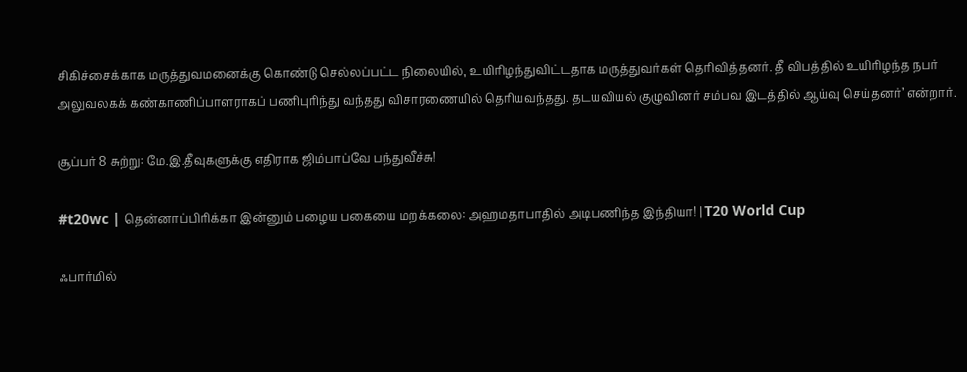சிகிச்சைக்காக மருத்துவமனைக்கு கொண்டு செல்லப்பட்ட நிலையில், உயிரிழந்துவிட்டதாக மருத்துவர்கள் தெரிவித்தனர். தீ விபத்தில் உயிரிழந்த நபர் அலுவலகக் கண்காணிப்பாளராகப் பணிபுரிந்து வந்தது விசாரணையில் தெரியவந்தது. தடயவியல் குழுவினர் சம்பவ இடத்தில் ஆய்வு செய்தனர்’ என்றார்.

சூப்பர் 8 சுற்று: மே.இ.தீவுகளுக்கு எதிராக ஜிம்பாப்வே பந்துவீச்சு!

#t20wc | தென்னாப்பிரிக்கா இன்னும் பழைய பகையை மறக்கலை: அஹமதாபாதில் அடிபணிந்த இந்தியா! | T20 World Cup

ஃபார்மில்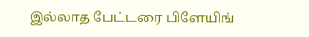இல்லாத பேட்டரை பிளேயிங்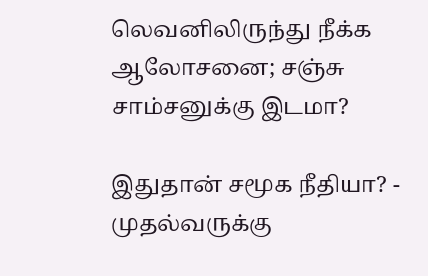லெவனிலிருந்து நீக்க ஆலோசனை; சஞ்சு சாம்சனுக்கு இடமா?

இதுதான் சமூக நீதியா? - முதல்வருக்கு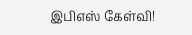இபிஎஸ் கேள்வி!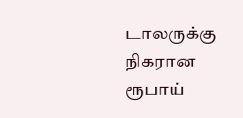டாலருக்கு நிகரான ரூபாய்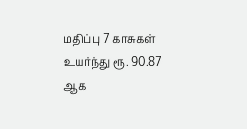மதிப்பு 7 காசுகள் உயர்ந்து ரூ. 90.87 ஆக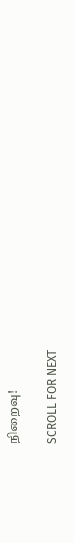நிறைவு!

SCROLL FOR NEXT